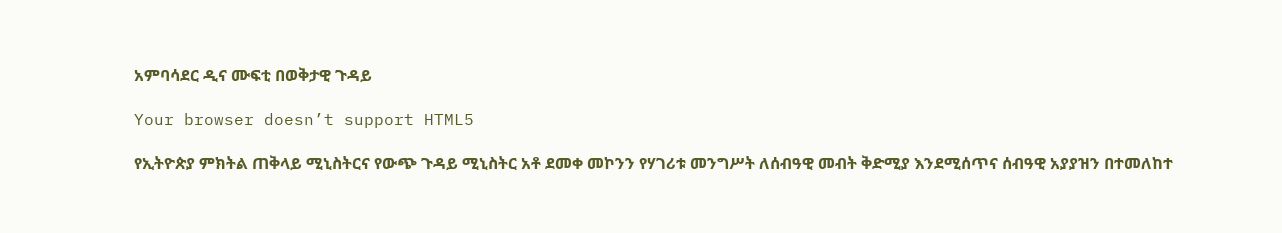አምባሳደር ዲና ሙፍቲ በወቅታዊ ጉዳይ

Your browser doesn’t support HTML5

የኢትዮጵያ ምክትል ጠቅላይ ሚኒስትርና የውጭ ጉዳይ ሚኒስትር አቶ ደመቀ መኮንን የሃገሪቱ መንግሥት ለሰብዓዊ መብት ቅድሚያ እንደሚሰጥና ሰብዓዊ አያያዝን በተመለከተ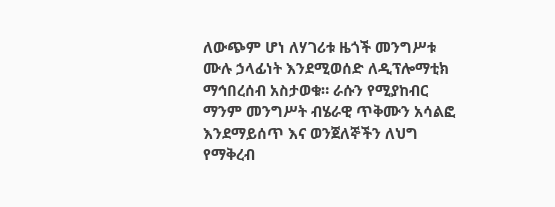ለውጭም ሆነ ለሃገሪቱ ዜጎች መንግሥቱ ሙሉ ኃላፊነት እንደሚወሰድ ለዲፕሎማቲክ ማኅበረሰብ አስታወቁ። ራሱን የሚያከብር ማንም መንግሥት ብሄራዊ ጥቅሙን አሳልፎ እንደማይሰጥ እና ወንጀለኞችን ለህግ የማቅረብ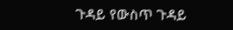ጉዳይ የውስጥ ጉዳይ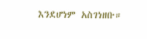እንደሆነም አስገነዘቡ።